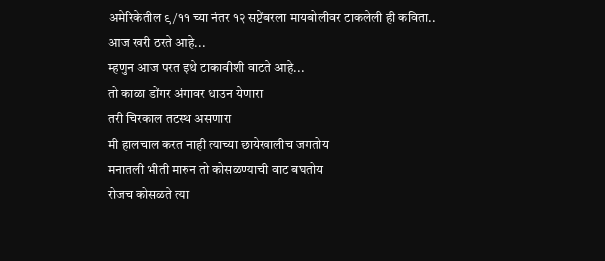अमेरिकेतील ९/११ च्या नंतर १२ सप्टेंबरला मायबोलीवर टाकलेली ही कविता.. आज खरी ठरते आहे...
म्हणुन आज परत इथे टाकावीशी वाटते आहे...
तो काळा डोंगर अंगावर धाउन येणारा
तरी चिरकाल तटस्थ असणारा
मी हालचाल करत नाही त्याच्या छायेखालीच जगतोय
मनातली भीती मारुन तो कोसळण्याची वाट बघतोय
रोजच कोसळते त्या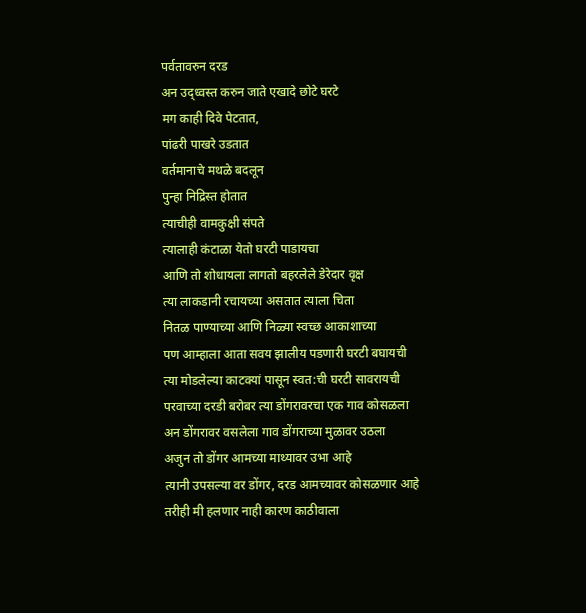पर्वतावरुन दरड
अन उद्ध्वस्त करुन जाते एखादे छोटे घरटे
मग काही दिवे पेटतात,
पांढरी पाखरे उडतात
वर्तमानाचे मथळे बदलून
पुन्हा निद्रिस्त होतात
त्याचीही वामकुक्षी संपते
त्यालाही कंटाळा येतो घरटी पाडायचा
आणि तो शोधायला लागतो बहरलेले डेरेदार वृक्ष
त्या लाकडानी रचायच्या असतात त्याला चिता
नितळ पाण्याच्या आणि निळ्या स्वच्छ आकाशाच्या
पण आम्हाला आता सवय झालीय पडणारी घरटी बघायची
त्या मोडलेल्या काटक्यां पासून स्वत:ची घरटी सावरायची
परवाच्या दरडी बरोबर त्या डोंगरावरचा एक गाव कोसळला
अन डोंगरावर वसलेला गाव डोंगराच्या मुळावर उठला
अजुन तो डोंगर आमच्या माथ्यावर उभा आहे
त्यानी उपसल्या वर डोंगर, दरड आमच्यावर कोसळणार आहे
तरीही मी हलणार नाही कारण काठीवाला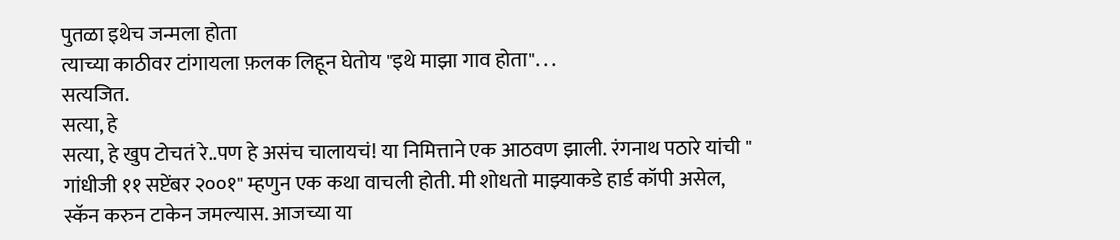पुतळा इथेच जन्मला होता
त्याच्या काठीवर टांगायला फ़लक लिहून घेतोय "इथे माझा गाव होता". . .
सत्यजित.
सत्या, हे
सत्या, हे खुप टोचतं रे..पण हे असंच चालायचं! या निमित्ताने एक आठवण झाली. रंगनाथ पठारे यांची " गांधीजी ११ सप्टेंबर २००१" म्हणुन एक कथा वाचली होती. मी शोधतो माझ्याकडे हार्ड कॉपी असेल, स्कॅन करुन टाकेन जमल्यास. आजच्या या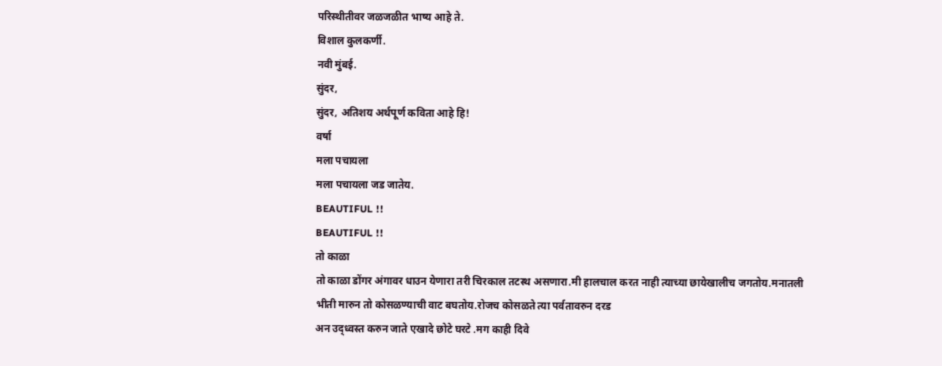परिस्थीतीवर जळजळीत भाष्य आहे ते.
विशाल कुलकर्णी.
नवी मुंबई.
सुंदर,
सुंदर, अतिशय अर्थपूर्ण कविता आहे हि!
वर्षा
मला पचायला
मला पचायला जड जातेय.
BEAUTIFUL !!
BEAUTIFUL !!
तो काळा
तो काळा डोंगर अंगावर धाउन येणारा तरी चिरकाल तटस्थ असणारा.मी हालचाल करत नाही त्याच्या छायेखालीच जगतोय.मनातली भीती मारुन तो कोसळण्याची वाट बघतोय.रोजच कोसळते त्या पर्वतावरुन दरड
अन उद्ध्वस्त करुन जाते एखादे छोटे घरटे .मग काही दिवे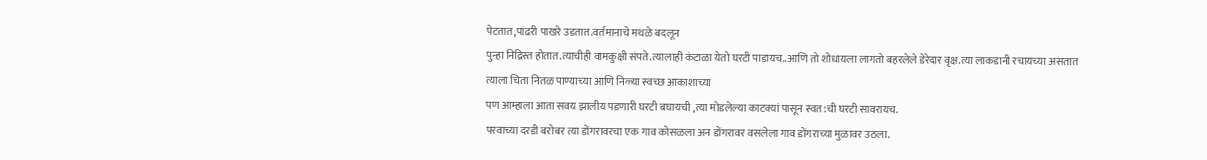पेटतात,पांढरी पाखरे उडतात.वर्तमानाचे मथळे बदलून
पुन्हा निद्रिस्त होतात.त्याचीही वामकुक्षी संपते.त्यालाही कंटाळा येतो घरटी पाडायच..आणि तो शोधायला लागतो बहरलेले डेरेदार वृक्ष.त्या लाकडानी रचायच्या असतात त्याला चिता नितळ पाण्याच्या आणि निळ्या स्वच्छ आकाशाच्या
पण आम्हाला आता सवय झालीय पडणारी घरटी बघायची ,त्या मोडलेल्या काटक्यां पासून स्वत:ची घरटी सावरायच.
परवाच्या दरडी बरोबर त्या डोंगरावरचा एक गाव कोसळला अन डोंगरावर वसलेला गाव डोंगराच्या मुळावर उठला.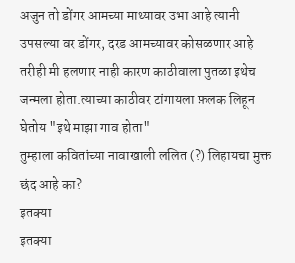अजुन तो डोंगर आमच्या माथ्यावर उभा आहे त्यानी उपसल्या वर डोंगर, दरड आमच्यावर कोसळणार आहे
तरीही मी हलणार नाही कारण काठीवाला पुतळा इथेच जन्मला होता.त्याच्या काठीवर टांगायला फ़लक लिहून घेतोय "इथे माझा गाव होता"
तुम्हाला कवितांच्या नावाखाली ललित (?) लिहायचा मुक्त छंद आहे का?
इतक्या
इतक्या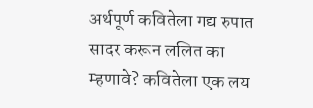अर्थपूर्ण कवितेला गद्य रुपात सादर करून ललित का म्हणावे? कवितेला एक लय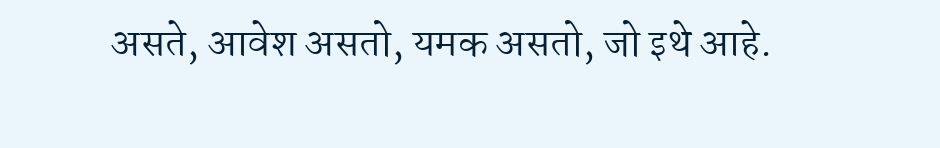असते, आवेश असतो, यमक असतो, जो इथे आहे.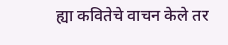ह्या कवितेचे वाचन केले तर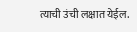त्याची उंची लक्षात येईल.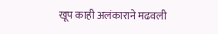खूप काही अलंकाराने मढवली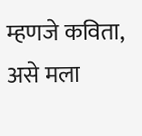म्हणजे कविता, असे मला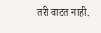तरी वाटत नाही.